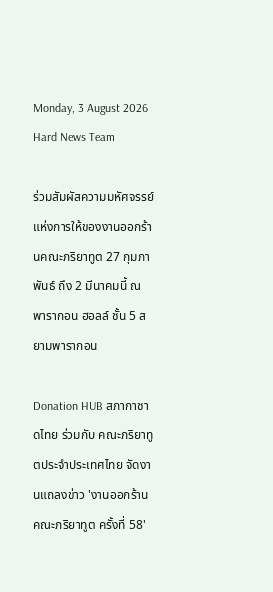Monday, 3 August 2026
Hard News Team

ร่วมสัมผัสความมหัศจรรย์แห่งการให้ของงานออกร้านคณะภริยาทูต 27 กุมภาพันธ์ ถึง 2 มีนาคมนี้ ณ พารากอน ฮอลล์ ชั้น 5 สยามพารากอน

Donation HUB สภากาชาดไทย ร่วมกับ คณะภริยาทูตประจำประเทศไทย จัดงานแถลงข่าว 'งานออกร้านคณะภริยาทูต ครั้งที่ 58'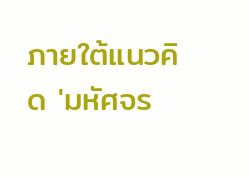ภายใต้แนวคิด 'มหัศจร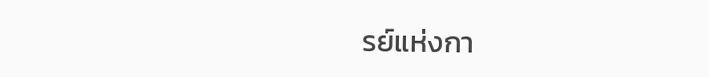รย์แห่งกา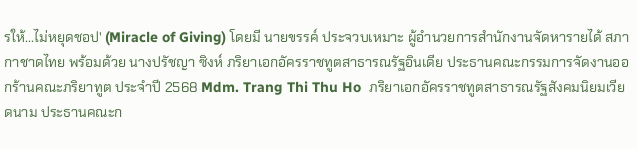รให้...ไม่หยุดชอป' (Miracle of Giving) โดยมี นายขรรค์ ประจวบเหมาะ ผู้อำนวยการสำนักงานจัดหารายได้ สภากาชาดไทย พร้อมด้วย นางปรัชญา ซิงห์ ภริยาเอกอัครราชทูตสาธารณรัฐอินเดีย ประธานคณะกรรมการจัดงานออกร้านคณะภริยาทูต ประจำปี 2568 Mdm. Trang Thi Thu Ho  ภริยาเอกอัครราชทูตสาธารณรัฐสังคมนิยมเวียดนาม ประธานคณะก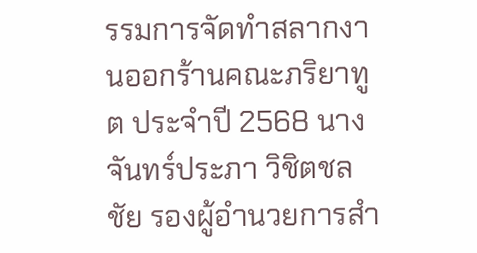รรมการจัดทำสลากงานออกร้านคณะภริยาทูต ประจำปี 2568 นางจันทร์ประภา วิชิตชลชัย รองผู้อำนวยการสำ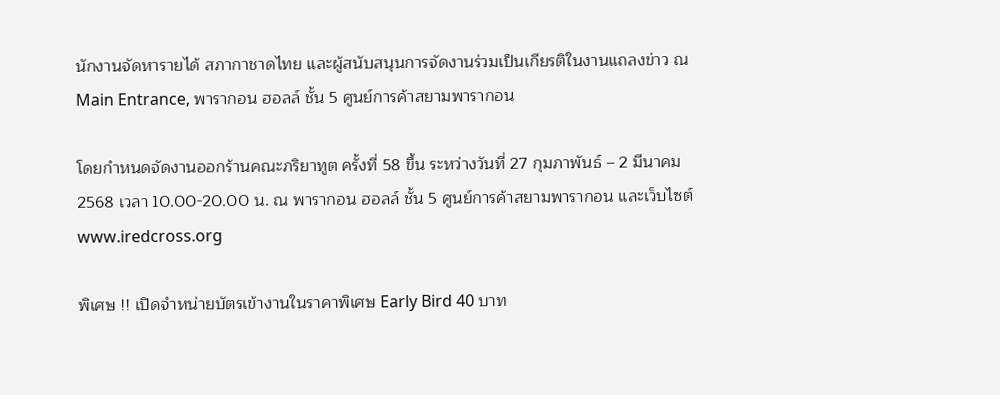นักงานจัดหารายได้ สภากาชาดไทย และผู้สนับสนุนการจัดงานร่วมเป็นเกียรติในงานแถลงข่าว ณ Main Entrance, พารากอน ฮอลล์ ชั้น 5 ศูนย์การค้าสยามพารากอน

โดยกำหนดจัดงานออกร้านคณะภริยาทูต ครั้งที่ 58 ขึ้น ระหว่างวันที่ 27 กุมภาพันธ์ – 2 มีนาคม 2568 เวลา 10.00-20.00 น. ณ พารากอน ฮอลล์ ชั้น 5 ศูนย์การค้าสยามพารากอน และเว็บไซต์ www.iredcross.org

พิเศษ !! เปิดจำหน่ายบัตรเข้างานในราคาพิเศษ Early Bird 40 บาท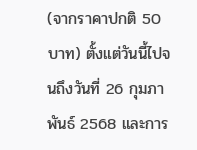(จากราคาปกติ 50 บาท) ตั้งแต่วันนี้ไปจนถึงวันที่ 26 กุมภาพันธ์ 2568 และการ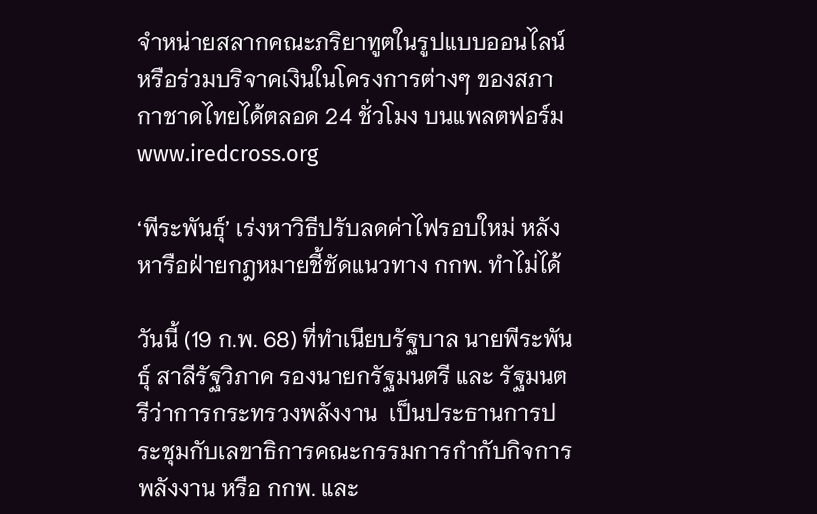จำหน่ายสลากคณะภริยาทูตในรูปแบบออนไลน์ หรือร่วมบริจาคเงินในโครงการต่างๆ ของสภากาชาดไทยได้ตลอด 24 ชั่วโมง บนแพลตฟอร์ม www.iredcross.org

‘พีระพันธุ์’ เร่งหาวิธีปรับลดค่าไฟรอบใหม่ หลังหารือฝ่ายกฎหมายชี้ชัดแนวทาง กกพ. ทำไม่ได้

วันนี้ (19 ก.พ. 68) ที่ทำเนียบรัฐบาล นายพีระพันธุ์ สาลีรัฐวิภาค รองนายกรัฐมนตรี และ รัฐมนตรีว่าการกระทรวงพลังงาน  เป็นประธานการประชุมกับเลขาธิการคณะกรรมการกำกับกิจการพลังงาน หรือ กกพ. และ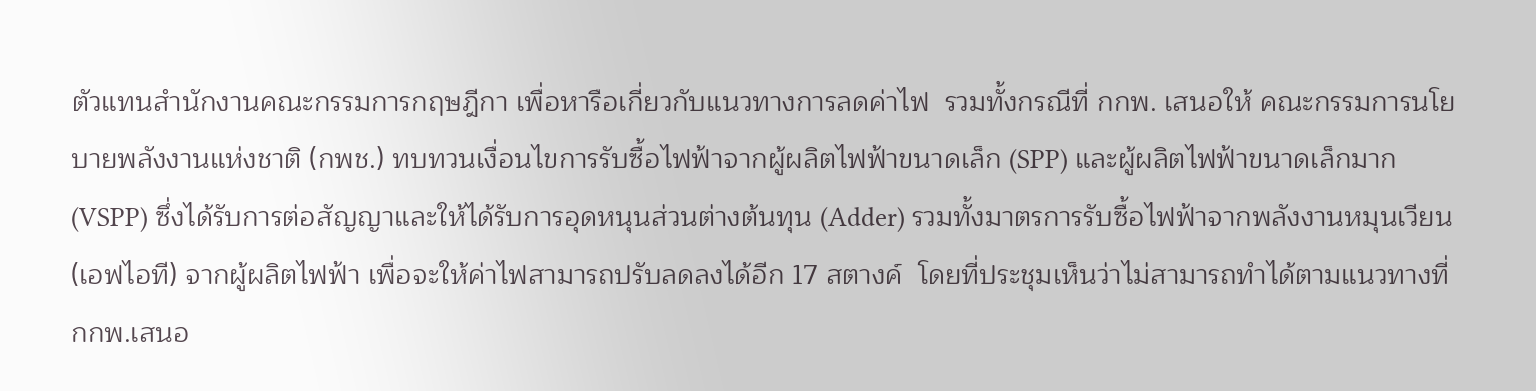ตัวแทนสำนักงานคณะกรรมการกฤษฎีกา เพื่อหารือเกี่ยวกับแนวทางการลดค่าไฟ  รวมทั้งกรณีที่ กกพ. เสนอให้ คณะกรรมการนโยบายพลังงานแห่งชาติ (กพช.) ทบทวนเงื่อนไขการรับซื้อไฟฟ้าจากผู้ผลิตไฟฟ้าขนาดเล็ก (SPP) และผู้ผลิตไฟฟ้าขนาดเล็กมาก (VSPP) ซึ่งได้รับการต่อสัญญาและให้ได้รับการอุดหนุนส่วนต่างต้นทุน (Adder) รวมทั้งมาตรการรับซื้อไฟฟ้าจากพลังงานหมุนเวียน(เอฟไอที) จากผู้ผลิตไฟฟ้า เพื่อจะให้ค่าไฟสามารถปรับลดลงได้อีก 17 สตางค์  โดยที่ประชุมเห็นว่าไม่สามารถทำได้ตามแนวทางที่ กกพ.เสนอ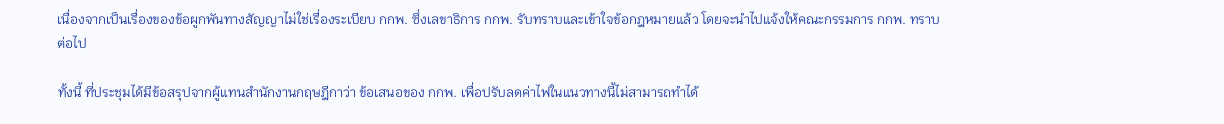เนื่องจากเป็นเรื่องของข้อผูกพันทางสัญญาไม่ใช่เรื่องระเบียบ กกพ. ซึ่งเลขาธิการ กกพ. รับทราบและเข้าใจข้อกฎหมายแล้ว โดยจะนำไปแจ้งให้คณะกรรมการ กกพ. ทราบต่อไป

ทั้งนี้ ที่ประชุมได้มีข้อสรุปจากผู้แทนสำนักงานกฤษฎีกาว่า ข้อเสนอของ กกพ. เพื่อปรับลดค่าไฟในแนวทางนี้ไม่สามารถทำได้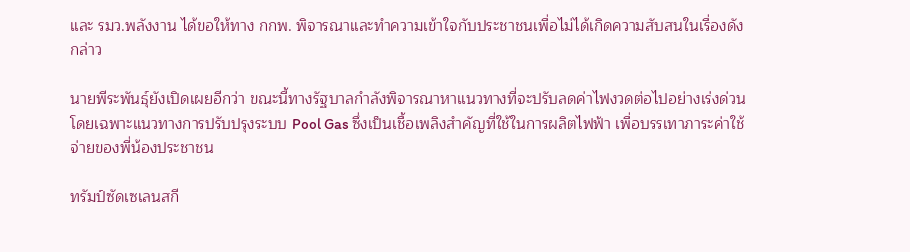และ รมว.พลังงาน ได้ขอให้ทาง กกพ. พิจารณาและทำความเข้าใจกับประชาชนเพื่อไม่ได้เกิดความสับสนในเรื่องดังกล่าว

นายพีระพันธุ์ยังเปิดเผยอีกว่า ขณะนี้ทางรัฐบาลกำลังพิจารณาหาแนวทางที่จะปรับลดค่าไฟงวดต่อไปอย่างเร่งด่วน โดยเฉพาะแนวทางการปรับปรุงระบบ Pool Gas ซึ่งเป็นเชื้อเพลิงสำคัญที่ใช้ในการผลิตไฟฟ้า เพื่อบรรเทาภาระค่าใช้จ่ายของพี่น้องประชาชน

ทรัมป์ซัดเซเลนสกี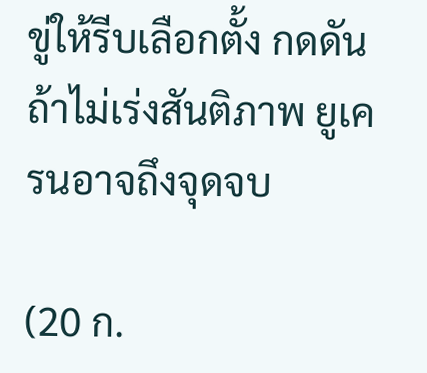ขู่ให้รีบเลือกตั้ง กดดันถ้าไม่เร่งสันติภาพ ยูเครนอาจถึงจุดจบ

(20 ก.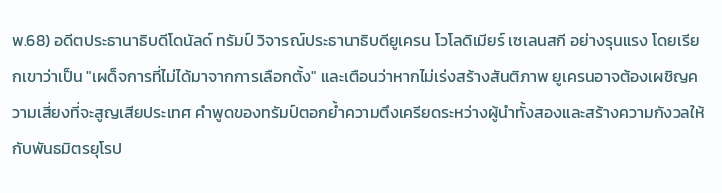พ.68) อดีตประธานาธิบดีโดนัลด์ ทรัมป์ วิจารณ์ประธานาธิบดียูเครน โวโลดิเมียร์ เซเลนสกี อย่างรุนแรง โดยเรียกเขาว่าเป็น "เผด็จการที่ไม่ได้มาจากการเลือกตั้ง" และเตือนว่าหากไม่เร่งสร้างสันติภาพ ยูเครนอาจต้องเผชิญความเสี่ยงที่จะสูญเสียประเทศ คำพูดของทรัมป์ตอกย้ำความตึงเครียดระหว่างผู้นำทั้งสองและสร้างความกังวลให้กับพันธมิตรยุโรป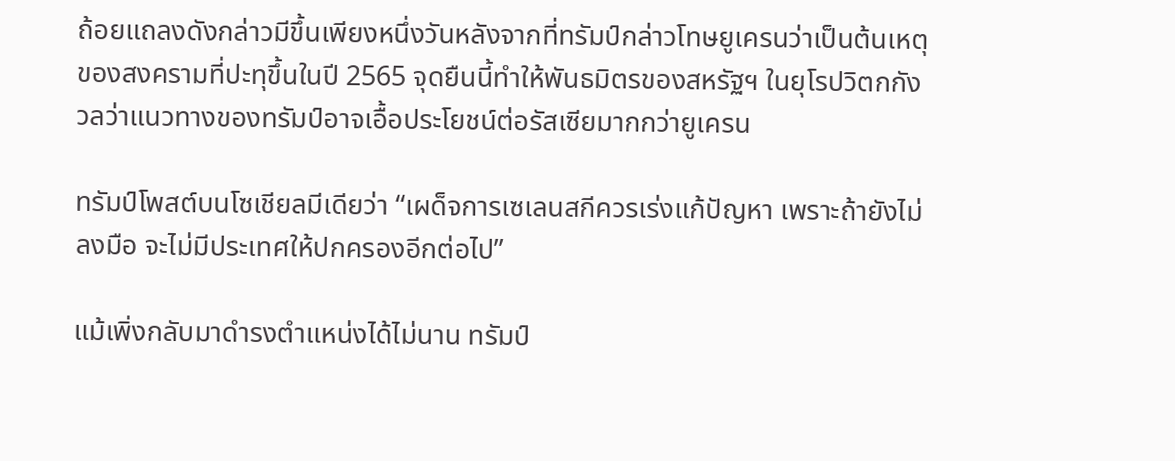ถ้อยแถลงดังกล่าวมีขึ้นเพียงหนึ่งวันหลังจากที่ทรัมป์กล่าวโทษยูเครนว่าเป็นต้นเหตุของสงครามที่ปะทุขึ้นในปี 2565 จุดยืนนี้ทำให้พันธมิตรของสหรัฐฯ ในยุโรปวิตกกังวลว่าแนวทางของทรัมป์อาจเอื้อประโยชน์ต่อรัสเซียมากกว่ายูเครน

ทรัมป์โพสต์บนโซเชียลมีเดียว่า “เผด็จการเซเลนสกีควรเร่งแก้ปัญหา เพราะถ้ายังไม่ลงมือ จะไม่มีประเทศให้ปกครองอีกต่อไป”

แม้เพิ่งกลับมาดำรงตำแหน่งได้ไม่นาน ทรัมป์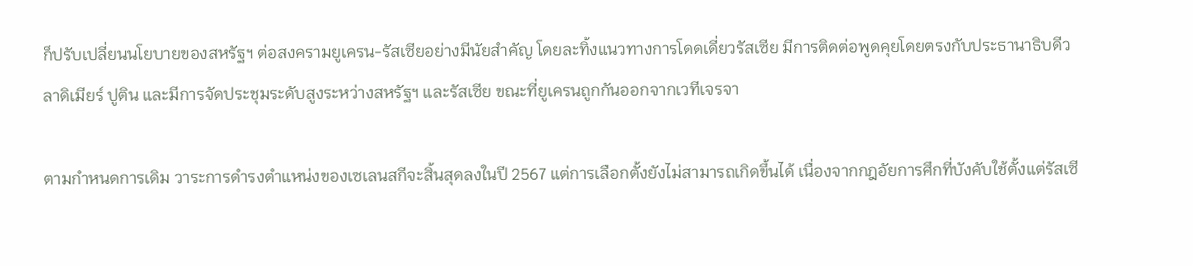ก็ปรับเปลี่ยนนโยบายของสหรัฐฯ ต่อสงครามยูเครน-รัสเซียอย่างมีนัยสำคัญ โดยละทิ้งแนวทางการโดดเดี่ยวรัสเซีย มีการติดต่อพูดคุยโดยตรงกับประธานาธิบดีวลาดิเมียร์ ปูติน และมีการจัดประชุมระดับสูงระหว่างสหรัฐฯ และรัสเซีย ขณะที่ยูเครนถูกกันออกจากเวทีเจรจา

ตามกำหนดการเดิม วาระการดำรงตำแหน่งของเซเลนสกีจะสิ้นสุดลงในปี 2567 แต่การเลือกตั้งยังไม่สามารถเกิดขึ้นได้ เนื่องจากกฎอัยการศึกที่บังคับใช้ตั้งแต่รัสเซี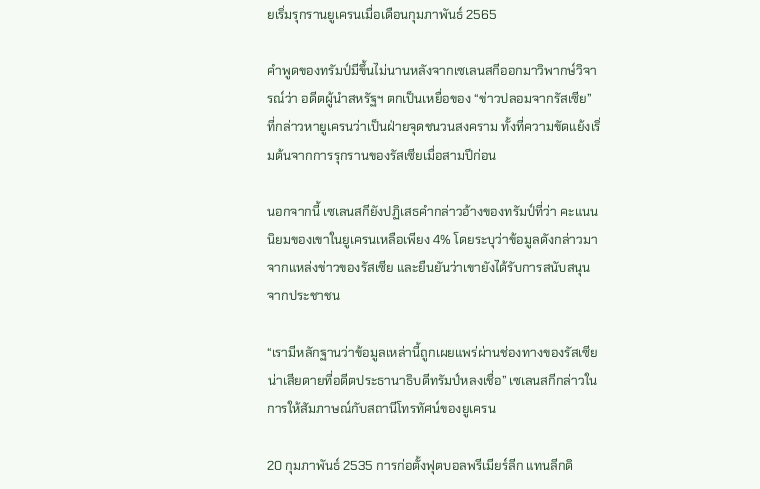ยเริ่มรุกรานยูเครนเมื่อเดือนกุมภาพันธ์ 2565

คำพูดของทรัมป์มีขึ้นไม่นานหลังจากเซเลนสกีออกมาวิพากษ์วิจารณ์ว่า อดีตผู้นำสหรัฐฯ ตกเป็นเหยื่อของ “ข่าวปลอมจากรัสเซีย” ที่กล่าวหายูเครนว่าเป็นฝ่ายจุดชนวนสงคราม ทั้งที่ความขัดแย้งเริ่มต้นจากการรุกรานของรัสเซียเมื่อสามปีก่อน

นอกจากนี้ เซเลนสกียังปฏิเสธคำกล่าวอ้างของทรัมป์ที่ว่า คะแนนนิยมของเขาในยูเครนเหลือเพียง 4% โดยระบุว่าข้อมูลดังกล่าวมาจากแหล่งข่าวของรัสเซีย และยืนยันว่าเขายังได้รับการสนับสนุนจากประชาชน

“เรามีหลักฐานว่าข้อมูลเหล่านี้ถูกเผยแพร่ผ่านช่องทางของรัสเซีย น่าเสียดายที่อดีตประธานาธิบดีทรัมป์หลงเชื่อ” เซเลนสกีกล่าวในการให้สัมภาษณ์กับสถานีโทรทัศน์ของยูเครน

20 กุมภาพันธ์ 2535 การก่อตั้งฟุตบอลพรีเมียร์ลีก แทนลีกดิ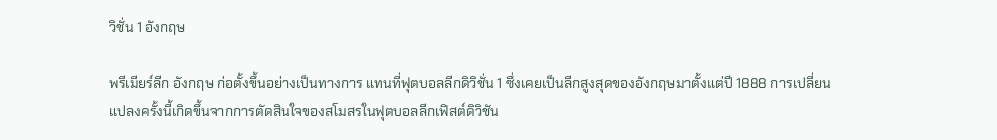วิชั่น 1 อังกฤษ

พรีเมียร์ลีก อังกฤษ ก่อตั้งขึ้นอย่างเป็นทางการ แทนที่ฟุตบอลลีกดิวิชั่น 1 ซึ่งเคยเป็นลีกสูงสุดของอังกฤษมาตั้งแต่ปี 1888 การเปลี่ยนแปลงครั้งนี้เกิดขึ้นจากการตัดสินใจของสโมสรในฟุตบอลลีกเฟิสต์ดิวิชัน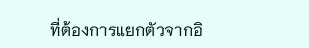ที่ต้องการแยกตัวจากอิ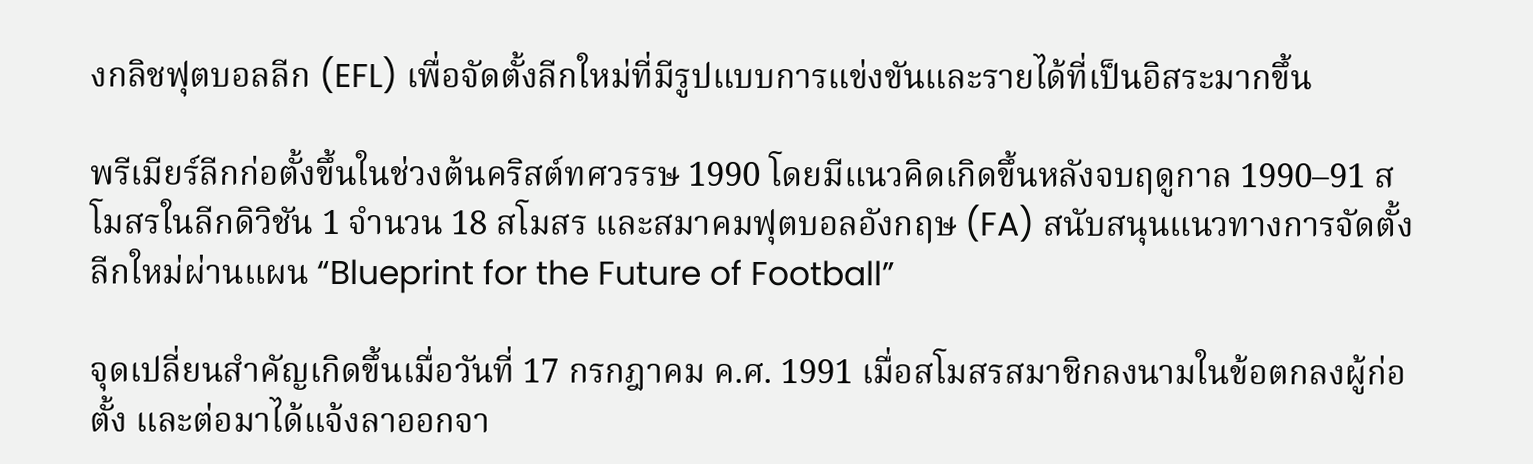งกลิชฟุตบอลลีก (EFL) เพื่อจัดตั้งลีกใหม่ที่มีรูปแบบการแข่งขันและรายได้ที่เป็นอิสระมากขึ้น

พรีเมียร์ลีกก่อตั้งขึ้นในช่วงต้นคริสต์ทศวรรษ 1990 โดยมีแนวคิดเกิดขึ้นหลังจบฤดูกาล 1990–91 สโมสรในลีกดิวิชัน 1 จำนวน 18 สโมสร และสมาคมฟุตบอลอังกฤษ (FA) สนับสนุนแนวทางการจัดตั้งลีกใหม่ผ่านแผน “Blueprint for the Future of Football”

จุดเปลี่ยนสำคัญเกิดขึ้นเมื่อวันที่ 17 กรกฎาคม ค.ศ. 1991 เมื่อสโมสรสมาชิกลงนามในข้อตกลงผู้ก่อตั้ง และต่อมาได้แจ้งลาออกจา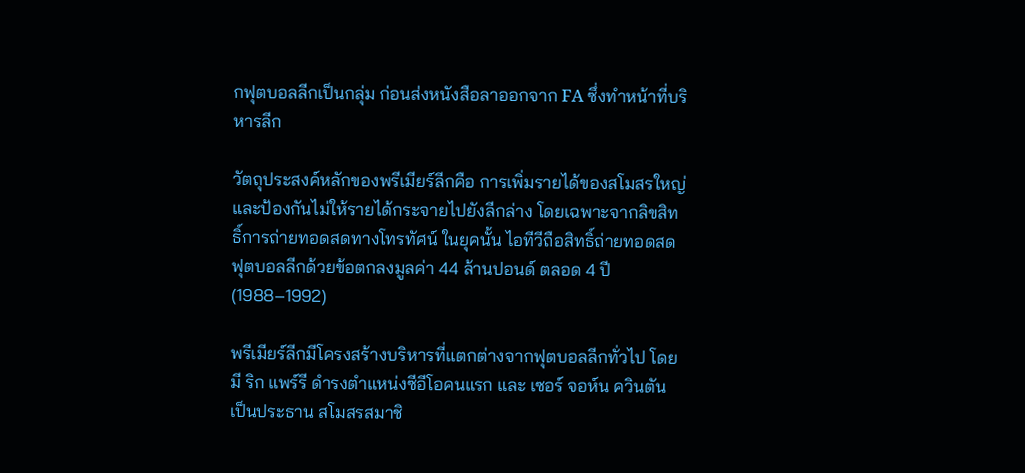กฟุตบอลลีกเป็นกลุ่ม ก่อนส่งหนังสือลาออกจาก FA ซึ่งทำหน้าที่บริหารลีก

วัตถุประสงค์หลักของพรีเมียร์ลีกคือ การเพิ่มรายได้ของสโมสรใหญ่และป้องกันไม่ให้รายได้กระจายไปยังลีกล่าง โดยเฉพาะจากลิขสิทธิ์การถ่ายทอดสดทางโทรทัศน์ ในยุคนั้น ไอทีวีถือสิทธิ์ถ่ายทอดสดฟุตบอลลีกด้วยข้อตกลงมูลค่า 44 ล้านปอนด์ ตลอด 4 ปี (1988–1992)

พรีเมียร์ลีกมีโครงสร้างบริหารที่แตกต่างจากฟุตบอลลีกทั่วไป โดยมี ริก แพร์รี ดำรงตำแหน่งซีอีโอคนแรก และ เซอร์ จอห์น ควินตัน เป็นประธาน สโมสรสมาชิ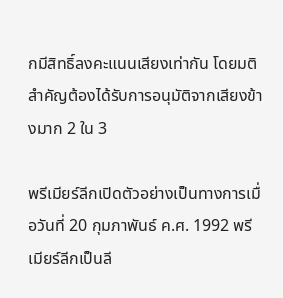กมีสิทธิ์ลงคะแนนเสียงเท่ากัน โดยมติสำคัญต้องได้รับการอนุมัติจากเสียงข้างมาก 2 ใน 3

พรีเมียร์ลีกเปิดตัวอย่างเป็นทางการเมื่อวันที่ 20 กุมภาพันธ์ ค.ศ. 1992 พรีเมียร์ลีกเป็นลี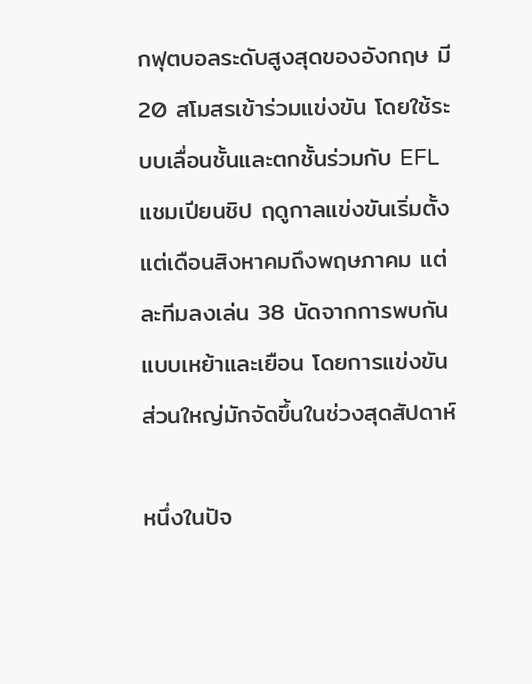กฟุตบอลระดับสูงสุดของอังกฤษ มี 20 สโมสรเข้าร่วมแข่งขัน โดยใช้ระบบเลื่อนชั้นและตกชั้นร่วมกับ EFL แชมเปียนชิป ฤดูกาลแข่งขันเริ่มตั้งแต่เดือนสิงหาคมถึงพฤษภาคม แต่ละทีมลงเล่น 38 นัดจากการพบกันแบบเหย้าและเยือน โดยการแข่งขันส่วนใหญ่มักจัดขึ้นในช่วงสุดสัปดาห์

หนึ่งในปัจ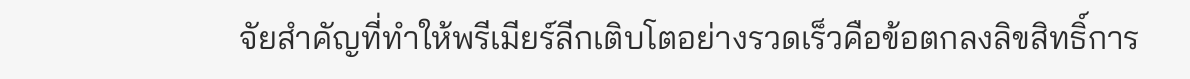จัยสำคัญที่ทำให้พรีเมียร์ลีกเติบโตอย่างรวดเร็วคือข้อตกลงลิขสิทธิ์การ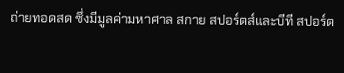ถ่ายทอดสด ซึ่งมีมูลค่ามหาศาล สกาย สปอร์ตส์และบีที สปอร์ต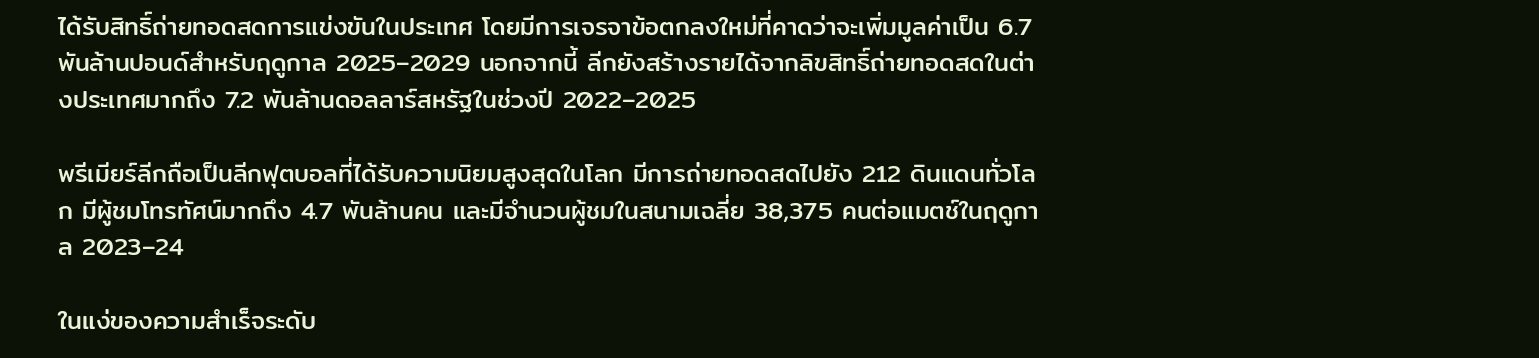ได้รับสิทธิ์ถ่ายทอดสดการแข่งขันในประเทศ โดยมีการเจรจาข้อตกลงใหม่ที่คาดว่าจะเพิ่มมูลค่าเป็น 6.7 พันล้านปอนด์สำหรับฤดูกาล 2025–2029 นอกจากนี้ ลีกยังสร้างรายได้จากลิขสิทธิ์ถ่ายทอดสดในต่างประเทศมากถึง 7.2 พันล้านดอลลาร์สหรัฐในช่วงปี 2022–2025

พรีเมียร์ลีกถือเป็นลีกฟุตบอลที่ได้รับความนิยมสูงสุดในโลก มีการถ่ายทอดสดไปยัง 212 ดินแดนทั่วโลก มีผู้ชมโทรทัศน์มากถึง 4.7 พันล้านคน และมีจำนวนผู้ชมในสนามเฉลี่ย 38,375 คนต่อแมตช์ในฤดูกาล 2023–24

ในแง่ของความสำเร็จระดับ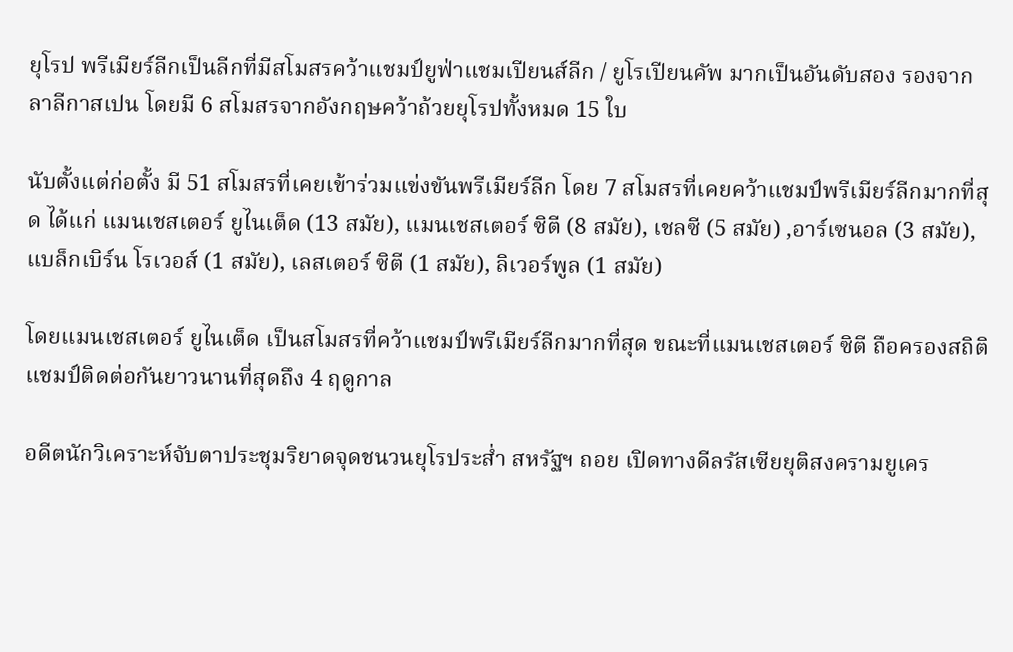ยุโรป พรีเมียร์ลีกเป็นลีกที่มีสโมสรคว้าแชมป์ยูฟ่าแชมเปียนส์ลีก / ยูโรเปียนคัพ มากเป็นอันดับสอง รองจากลาลีกาสเปน โดยมี 6 สโมสรจากอังกฤษคว้าถ้วยยุโรปทั้งหมด 15 ใบ

นับตั้งแต่ก่อตั้ง มี 51 สโมสรที่เคยเข้าร่วมแข่งขันพรีเมียร์ลีก โดย 7 สโมสรที่เคยคว้าแชมป์พรีเมียร์ลีกมากที่สุด ได้แก่ แมนเชสเตอร์ ยูไนเต็ด (13 สมัย), แมนเชสเตอร์ ซิตี (8 สมัย), เชลซี (5 สมัย) ,อาร์เซนอล (3 สมัย), แบล็กเบิร์น โรเวอส์ (1 สมัย), เลสเตอร์ ซิตี (1 สมัย), ลิเวอร์พูล (1 สมัย)

โดยแมนเชสเตอร์ ยูไนเต็ด เป็นสโมสรที่คว้าแชมป์พรีเมียร์ลีกมากที่สุด ขณะที่แมนเชสเตอร์ ซิตี ถือครองสถิติแชมป์ติดต่อกันยาวนานที่สุดถึง 4 ฤดูกาล

อดีตนักวิเคราะห์จับตาประชุมริยาดจุดชนวนยุโรประส่ำ สหรัฐฯ ถอย เปิดทางดีลรัสเซียยุติสงครามยูเคร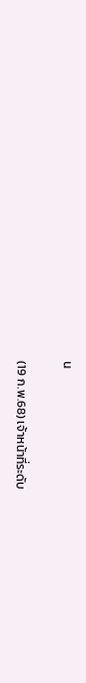น

(19 ก.พ.68) เจ้าหน้าที่ระดับ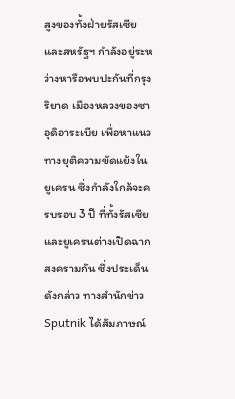สูงของทั้งฝ่ายรัสเซียและสหรัฐฯ กำลังอยู่ระหว่างหารือพบปะกันที่กรุงริยาด เมืองหลวงของซาอุดิอาระเบีย เพื่อหาแนวทางยุติความขัดแย้งในยูเครน ซึ่งกำลังใกล้จะครบรอบ 3 ปี ที่ทั้งรัสเซียและยูเครนต่างเปิดฉากสงครามกัน ซึ่งประเด็นดังกล่าว ทางสำนักข่าว Sputnik ได้สัมภาษณ์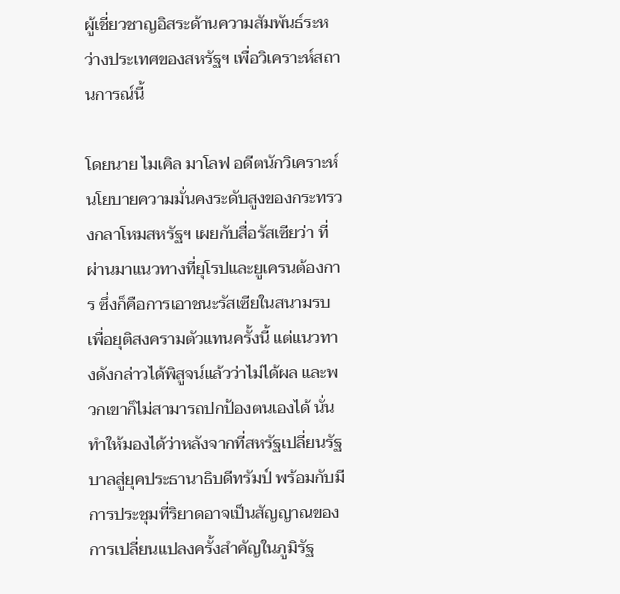ผู้เชี่ยวชาญอิสระด้านความสัมพันธ์ระหว่างประเทศของสหรัฐฯ เพื่อวิเคราะห์สถานการณ์นี้

โดยนาย ไมเคิล มาโลฟ อดีตนักวิเคราะห์นโยบายความมั่นคงระดับสูงของกระทรวงกลาโหมสหรัฐฯ เผยกับสื่อรัสเซียว่า ที่ผ่านมาแนวทางที่ยุโรปและยูเครนต้องการ ซึ่งก็คือการเอาชนะรัสเซียในสนามรบเพื่อยุติสงครามตัวแทนครั้งนี้ แต่แนวทางดังกล่าวได้พิสูจน์แล้วว่าไม่ได้ผล และพวกเขาก็ไม่สามารถปกป้องตนเองได้ นั่นทำให้มองได้ว่าหลังจากที่สหรัฐเปลี่ยนรัฐบาลสู่ยุคประธานาธิบดีทรัมป์ พร้อมกับมีการประชุมที่ริยาดอาจเป็นสัญญาณของการเปลี่ยนแปลงครั้งสำคัญในภูมิรัฐ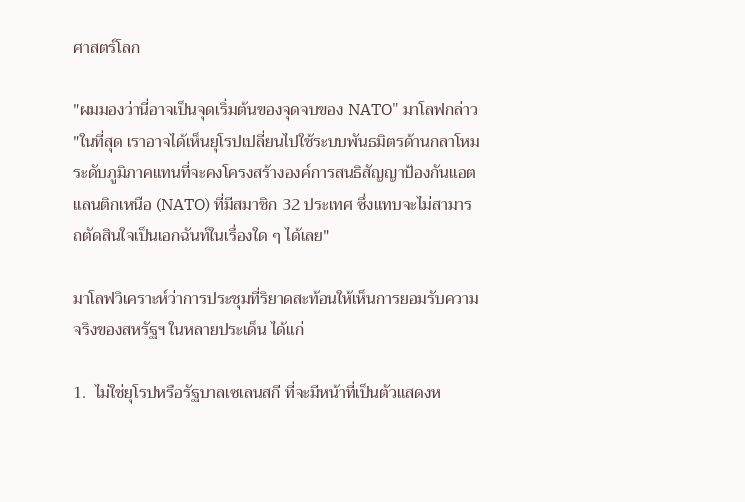ศาสตร์โลก

"ผมมองว่านี่อาจเป็นจุดเริ่มต้นของจุดจบของ NATO" มาโลฟกล่าว "ในที่สุด เราอาจได้เห็นยุโรปเปลี่ยนไปใช้ระบบพันธมิตรด้านกลาโหมระดับภูมิภาคแทนที่จะคงโครงสร้างองค์การสนธิสัญญาป้องกันแอตแลนติกเหนือ (NATO) ที่มีสมาชิก 32 ประเทศ ซึ่งแทบจะไม่สามารถตัดสินใจเป็นเอกฉันท์ในเรื่องใด ๆ ได้เลย"

มาโลฟวิเคราะห์ว่าการประชุมที่ริยาดสะท้อนให้เห็นการยอมรับความจริงของสหรัฐฯ ในหลายประเด็น ได้แก่

1.  ไม่ใช่ยุโรปหรือรัฐบาลเซเลนสกี ที่จะมีหน้าที่เป็นตัวแสดงห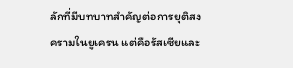ลักที่มีบทบาทสำคัญต่อการยุติสงครามในยูเครน แต่คือรัสเซียและ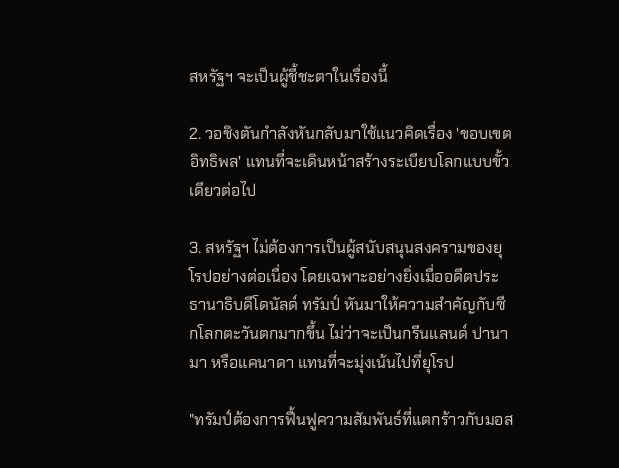สหรัฐฯ จะเป็นผู้ชี้ชะตาในเรื่องนี้

2. วอชิงตันกำลังหันกลับมาใช้แนวคิดเรื่อง 'ขอบเขตอิทธิพล' แทนที่จะเดินหน้าสร้างระเบียบโลกแบบขั้วเดียวต่อไป

3. สหรัฐฯ ไม่ต้องการเป็นผู้สนับสนุนสงครามของยุโรปอย่างต่อเนื่อง โดยเฉพาะอย่างยิ่งเมื่ออดีตประธานาธิบดีโดนัลด์ ทรัมป์ หันมาให้ความสำคัญกับซีกโลกตะวันตกมากขึ้น ไม่ว่าจะเป็นกรีนแลนด์ ปานามา หรือแคนาดา แทนที่จะมุ่งเน้นไปที่ยุโรป

"ทรัมป์ต้องการฟื้นฟูความสัมพันธ์ที่แตกร้าวกับมอส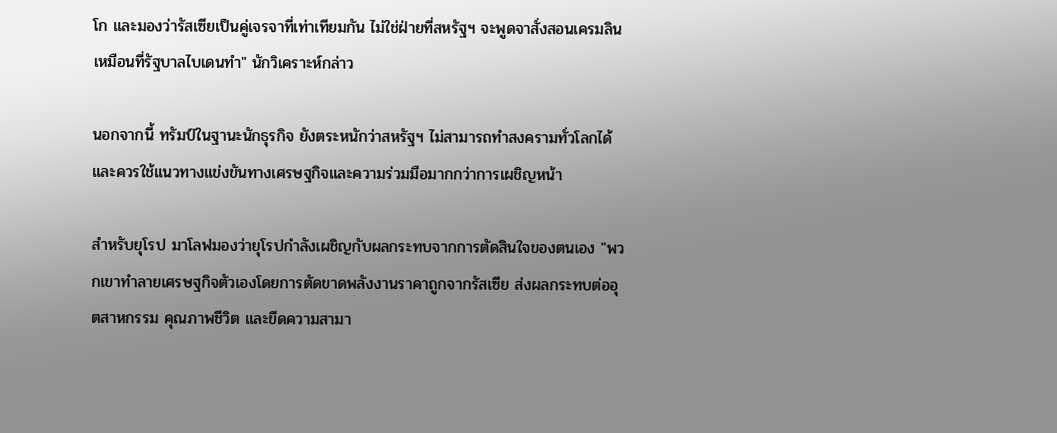โก และมองว่ารัสเซียเป็นคู่เจรจาที่เท่าเทียมกัน ไม่ใช่ฝ่ายที่สหรัฐฯ จะพูดจาสั่งสอนเครมลินเหมือนที่รัฐบาลไบเดนทำ" นักวิเคราะห์กล่าว

นอกจากนี้ ทรัมป์ในฐานะนักธุรกิจ ยังตระหนักว่าสหรัฐฯ ไม่สามารถทำสงครามทั่วโลกได้ และควรใช้แนวทางแข่งขันทางเศรษฐกิจและความร่วมมือมากกว่าการเผชิญหน้า

สำหรับยุโรป มาโลฟมองว่ายุโรปกำลังเผชิญกับผลกระทบจากการตัดสินใจของตนเอง "พวกเขาทำลายเศรษฐกิจตัวเองโดยการตัดขาดพลังงานราคาถูกจากรัสเซีย ส่งผลกระทบต่ออุตสาหกรรม คุณภาพชีวิต และขีดความสามา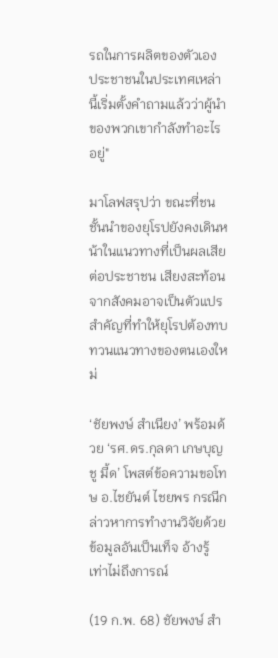รถในการผลิตของตัวเอง ประชาชนในประเทศเหล่านี้เริ่มตั้งคำถามแล้วว่าผู้นำของพวกเขากำลังทำอะไรอยู่"

มาโลฟสรุปว่า ขณะที่ชนชั้นนำของยุโรปยังคงเดินหน้าในแนวทางที่เป็นผลเสียต่อประชาชน เสียงสะท้อนจากสังคมอาจเป็นตัวแปรสำคัญที่ทำให้ยุโรปต้องทบทวนแนวทางของตนเองใหม่

‘ชัยพงษ์ สำเนียง’ พร้อมด้วย ‘รศ.ดร.กุลดา เกษบุญชู มี้ด’ โพสต์ข้อความขอโทษ อ.ไชยันต์ ไชยพร กรณีกล่าวหาการทำงานวิจัยด้วยข้อมูลอันเป็นเท็จ อ้างรู้เท่าไม่ถึงการณ์

(19 ก.พ. 68) ชัยพงษ์ สำ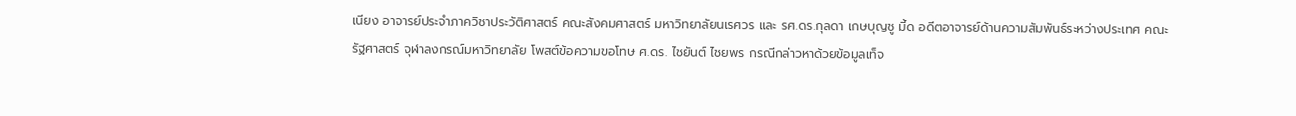เนียง อาจารย์ประจำภาควิชาประวัติศาสตร์ คณะสังคมศาสตร์ มหาวิทยาลัยนเรศวร และ รศ.ดร.กุลดา เกษบุญชู มี้ด อดีตอาจารย์ด้านความสัมพันธ์ระหว่างประเทศ คณะรัฐศาสตร์ จุฬาลงกรณ์มหาวิทยาลัย โพสต์ข้อความขอโทษ ศ.ดร. ไชยันต์ ไชยพร กรณีกล่าวหาด้วยข้อมูลเท็จ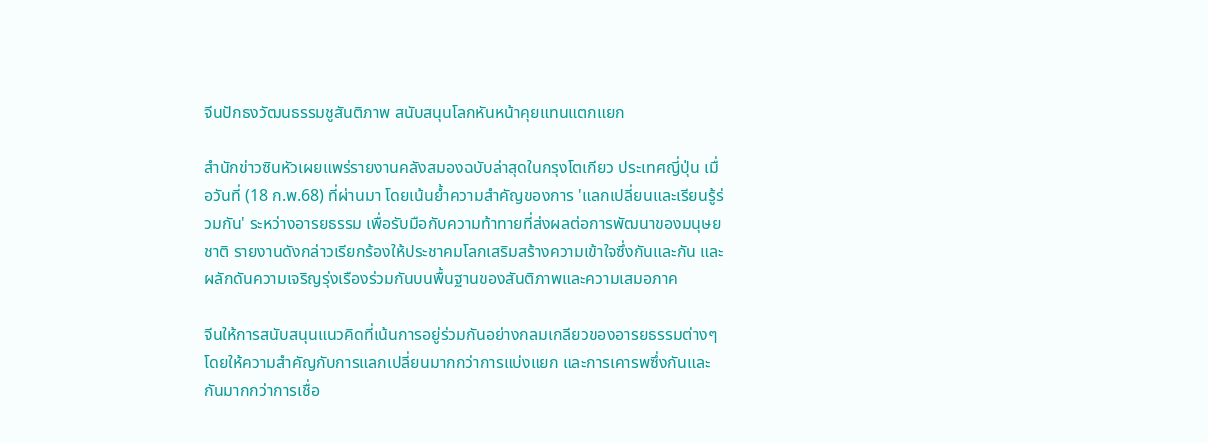จีนปักธงวัฒนธรรมชูสันติภาพ สนับสนุนโลกหันหน้าคุยแทนแตกแยก

สำนักข่าวซินหัวเผยแพร่รายงานคลังสมองฉบับล่าสุดในกรุงโตเกียว ประเทศญี่ปุ่น เมื่อวันที่ (18 ก.พ.68) ที่ผ่านมา โดยเน้นย้ำความสำคัญของการ 'แลกเปลี่ยนและเรียนรู้ร่วมกัน' ระหว่างอารยธรรม เพื่อรับมือกับความท้าทายที่ส่งผลต่อการพัฒนาของมนุษยชาติ รายงานดังกล่าวเรียกร้องให้ประชาคมโลกเสริมสร้างความเข้าใจซึ่งกันและกัน และผลักดันความเจริญรุ่งเรืองร่วมกันบนพื้นฐานของสันติภาพและความเสมอภาค

จีนให้การสนับสนุนแนวคิดที่เน้นการอยู่ร่วมกันอย่างกลมเกลียวของอารยธรรมต่างๆ โดยให้ความสำคัญกับการแลกเปลี่ยนมากกว่าการแบ่งแยก และการเคารพซึ่งกันและกันมากกว่าการเชื่อ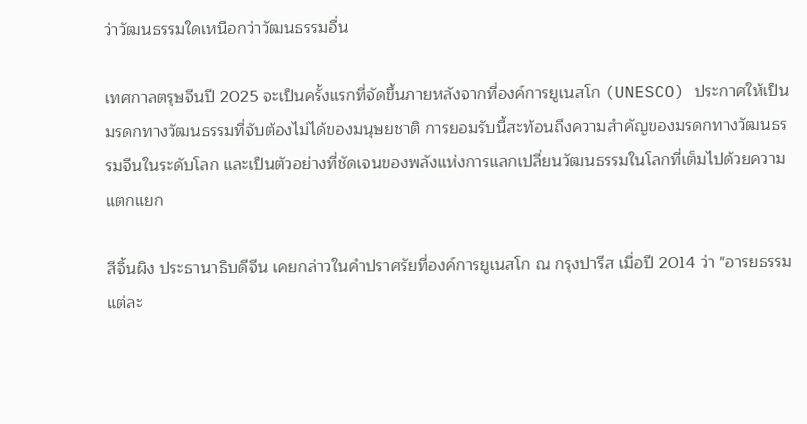ว่าวัฒนธรรมใดเหนือกว่าวัฒนธรรมอื่น

เทศกาลตรุษจีนปี 2025 จะเป็นครั้งแรกที่จัดขึ้นภายหลังจากที่องค์การยูเนสโก (UNESCO) ประกาศให้เป็นมรดกทางวัฒนธรรมที่จับต้องไม่ได้ของมนุษยชาติ การยอมรับนี้สะท้อนถึงความสำคัญของมรดกทางวัฒนธรรมจีนในระดับโลก และเป็นตัวอย่างที่ชัดเจนของพลังแห่งการแลกเปลี่ยนวัฒนธรรมในโลกที่เต็มไปด้วยความแตกแยก

สีจิ้นผิง ประธานาธิบดีจีน เคยกล่าวในคำปราศรัยที่องค์การยูเนสโก ณ กรุงปารีส เมื่อปี 2014 ว่า "อารยธรรมแต่ละ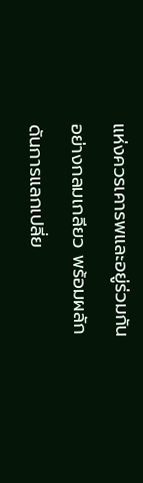แห่งควรเคารพและอยู่ร่วมกันอย่างกลมเกลียว พร้อมผลักดันการแลกเปลี่ย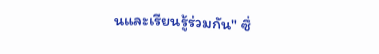นและเรียนรู้ร่วมกัน" ซึ่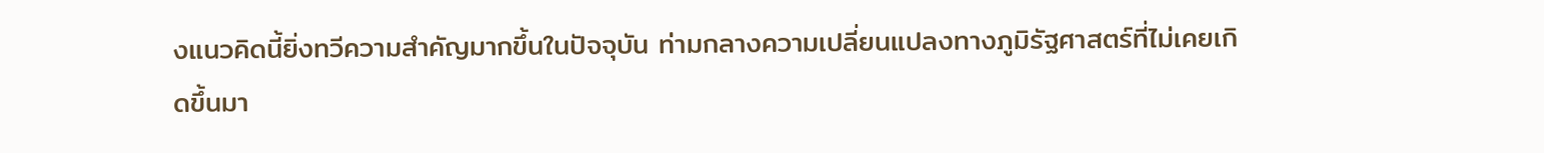งแนวคิดนี้ยิ่งทวีความสำคัญมากขึ้นในปัจจุบัน ท่ามกลางความเปลี่ยนแปลงทางภูมิรัฐศาสตร์ที่ไม่เคยเกิดขึ้นมา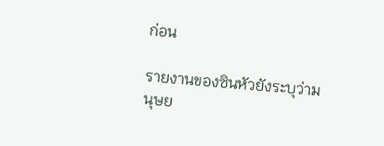ก่อน

รายงานของซินหัวยังระบุว่ามนุษย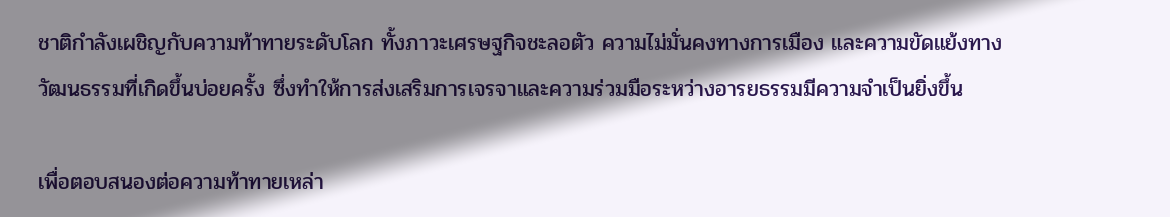ชาติกำลังเผชิญกับความท้าทายระดับโลก ทั้งภาวะเศรษฐกิจชะลอตัว ความไม่มั่นคงทางการเมือง และความขัดแย้งทางวัฒนธรรมที่เกิดขึ้นบ่อยครั้ง ซึ่งทำให้การส่งเสริมการเจรจาและความร่วมมือระหว่างอารยธรรมมีความจำเป็นยิ่งขึ้น

เพื่อตอบสนองต่อความท้าทายเหล่า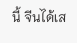นี้ จีนได้เส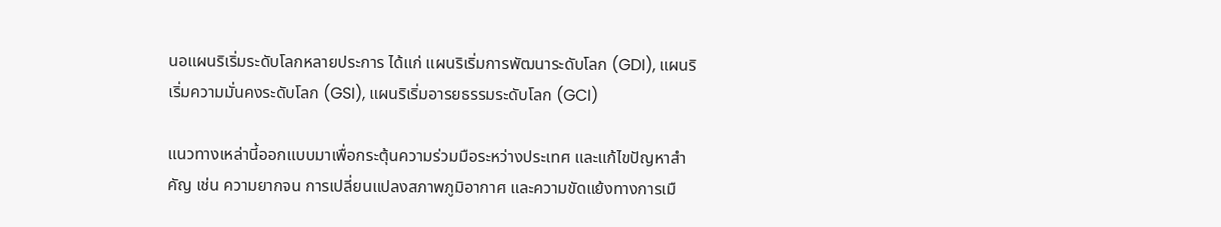นอแผนริเริ่มระดับโลกหลายประการ ได้แก่ แผนริเริ่มการพัฒนาระดับโลก (GDI), แผนริเริ่มความมั่นคงระดับโลก (GSI), แผนริเริ่มอารยธรรมระดับโลก (GCI)

แนวทางเหล่านี้ออกแบบมาเพื่อกระตุ้นความร่วมมือระหว่างประเทศ และแก้ไขปัญหาสำคัญ เช่น ความยากจน การเปลี่ยนแปลงสภาพภูมิอากาศ และความขัดแย้งทางการเมื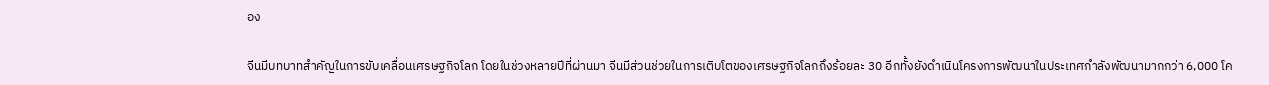อง

จีนมีบทบาทสำคัญในการขับเคลื่อนเศรษฐกิจโลก โดยในช่วงหลายปีที่ผ่านมา จีนมีส่วนช่วยในการเติบโตของเศรษฐกิจโลกถึงร้อยละ 30 อีกทั้งยังดำเนินโครงการพัฒนาในประเทศกำลังพัฒนามากกว่า 6,000 โค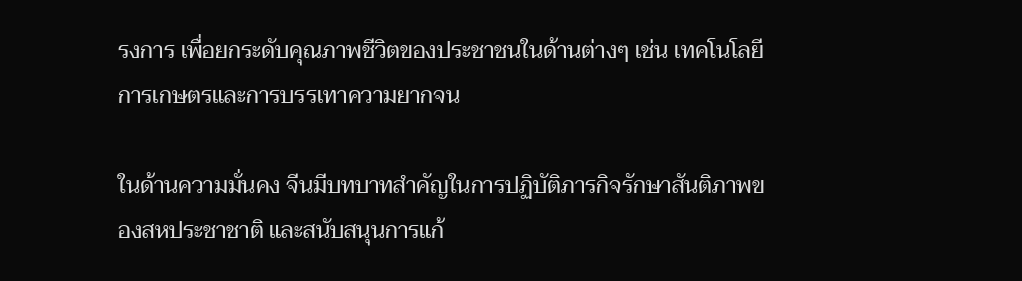รงการ เพื่อยกระดับคุณภาพชีวิตของประชาชนในด้านต่างๆ เช่น เทคโนโลยีการเกษตรและการบรรเทาความยากจน

ในด้านความมั่นคง จีนมีบทบาทสำคัญในการปฏิบัติภารกิจรักษาสันติภาพของสหประชาชาติ และสนับสนุนการแก้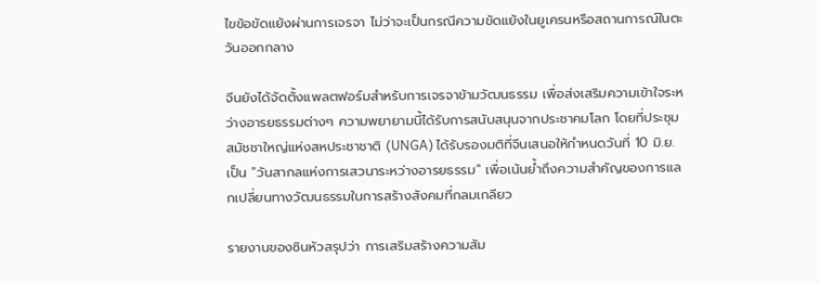ไขข้อขัดแย้งผ่านการเจรจา ไม่ว่าจะเป็นกรณีความขัดแย้งในยูเครนหรือสถานการณ์ในตะวันออกกลาง

จีนยังได้จัดตั้งแพลตฟอร์มสำหรับการเจรจาข้ามวัฒนธรรม เพื่อส่งเสริมความเข้าใจระหว่างอารยธรรมต่างๆ ความพยายามนี้ได้รับการสนับสนุนจากประชาคมโลก โดยที่ประชุมสมัชชาใหญ่แห่งสหประชาชาติ (UNGA) ได้รับรองมติที่จีนเสนอให้กำหนดวันที่ 10 มิ.ย. เป็น "วันสากลแห่งการเสวนาระหว่างอารยธรรม" เพื่อเน้นย้ำถึงความสำคัญของการแลกเปลี่ยนทางวัฒนธรรมในการสร้างสังคมที่กลมเกลียว

รายงานของซินหัวสรุปว่า การเสริมสร้างความสัม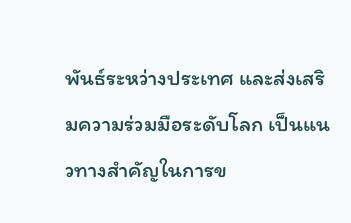พันธ์ระหว่างประเทศ และส่งเสริมความร่วมมือระดับโลก เป็นแนวทางสำคัญในการข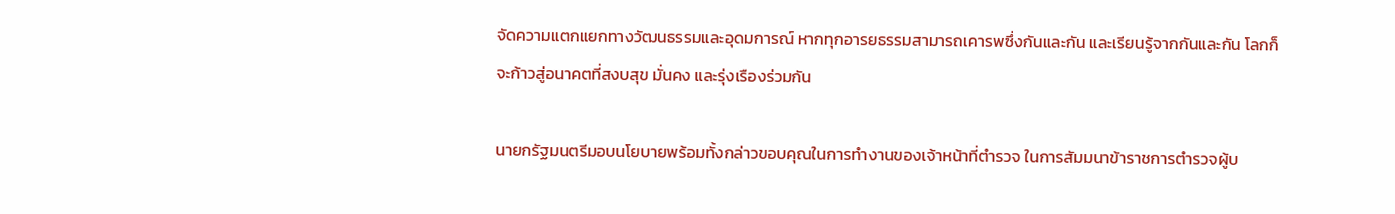จัดความแตกแยกทางวัฒนธรรมและอุดมการณ์ หากทุกอารยธรรมสามารถเคารพซึ่งกันและกัน และเรียนรู้จากกันและกัน โลกก็จะก้าวสู่อนาคตที่สงบสุข มั่นคง และรุ่งเรืองร่วมกัน

นายกรัฐมนตรีมอบนโยบายพร้อมทั้งกล่าวขอบคุณในการทำงานของเจ้าหน้าที่ตำรวจ ในการสัมมนาข้าราชการตำรวจผู้บ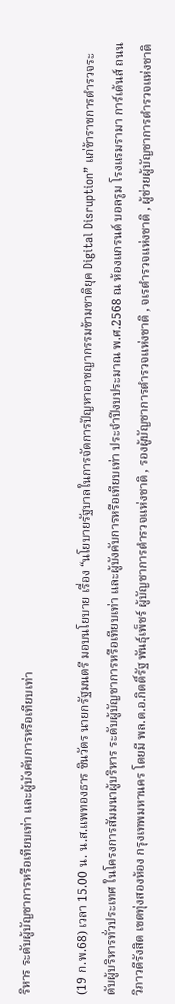ริหาร ระดับผู้บัญชาการหรือเทียบเท่า และผู้บังคับการหรือเทียบเท่า

(19 ก.พ.68) เวลา 15.00 น. น.ส.แพทองธาร ชินวัตร นายกรัฐมนตรี มอบนโยบาย เรื่อง “นโยบายรัฐบาลในการจัดการปัญหาอาชญากรรมข้ามชาติยุค Digital Disruption” แก่ข้าราชการตำรวจระดับผู้บริหารทั่วประเทศ ในโครงการสัมมนาผู้บริหาร ระดับผู้บัญชาการหรือเทียบเท่า และผู้บังคับการหรือเทียบเท่า ประจำปีงบประมาณ พ.ศ.2568 ณ ห้องแกรนด์ บอลรูม โรงแรมรามา การ์เด้นส์ ถนนวิภาวดีรังสิต เขตทุ่งสองห้อง กรุงเทพมหานคร โดยมี พล.ต.อ.กิตติ์รัฐ พันธุ์เพ็ชร์ ผู้บัญชาการตำรวจแห่งชาติ , รองผู้บัญชาการตำรวจแห่งชาติ , จเรตำรวจแห่งชาติ , ผู้ช่วยผู้บัญชาการตำรวจแห่งชาติ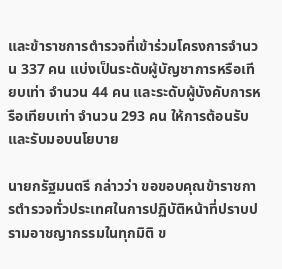และข้าราชการตำรวจที่เข้าร่วมโครงการจำนวน 337 คน แบ่งเป็นระดับผู้บัญชาการหรือเทียบเท่า จำนวน 44 คน และระดับผู้บังคับการหรือเทียบเท่า จำนวน 293 คน ให้การต้อนรับและรับมอบนโยบาย

นายกรัฐมนตรี กล่าวว่า ขอขอบคุณข้าราชการตำรวจทั่วประเทศในการปฏิบัติหน้าที่ปราบปรามอาชญากรรมในทุกมิติ ข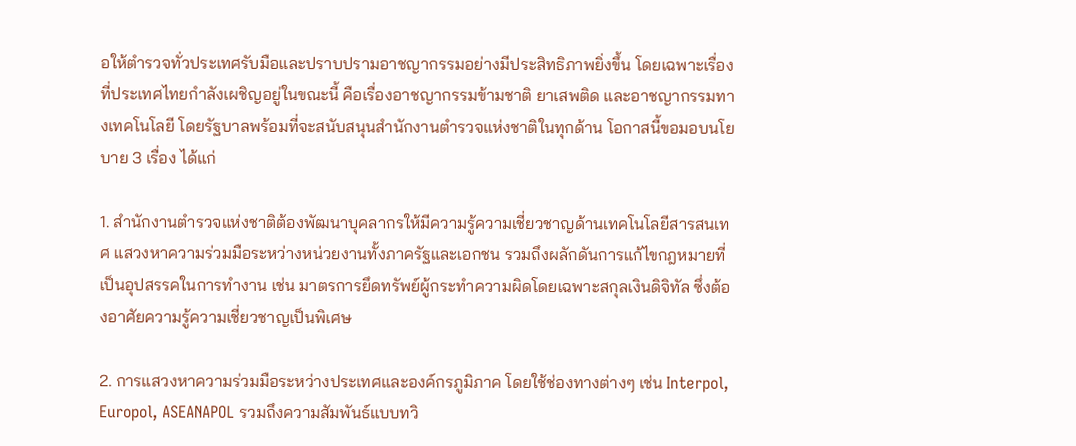อให้ตำรวจทั่วประเทศรับมือและปราบปรามอาชญากรรมอย่างมีประสิทธิภาพยิ่งขึ้น โดยเฉพาะเรื่องที่ประเทศไทยกำลังเผชิญอยู่ในขณะนี้ คือเรื่องอาชญากรรมข้ามชาติ ยาเสพติด และอาชญากรรมทางเทคโนโลยี โดยรัฐบาลพร้อมที่จะสนับสนุนสำนักงานตำรวจแห่งชาติในทุกด้าน โอกาสนี้ขอมอบนโยบาย 3 เรื่อง ได้แก่

1. สำนักงานตำรวจแห่งชาติต้องพัฒนาบุคลากรให้มีความรู้ความเชี่ยวชาญด้านเทคโนโลยีสารสนเทศ แสวงหาความร่วมมือระหว่างหน่วยงานทั้งภาครัฐและเอกชน รวมถึงผลักดันการแก้ไขกฎหมายที่เป็นอุปสรรคในการทำงาน เช่น มาตรการยึดทรัพย์ผู้กระทำความผิดโดยเฉพาะสกุลเงินดิจิทัล ซึ่งต้องอาศัยความรู้ความเชี่ยวชาญเป็นพิเศษ

2. การแสวงหาความร่วมมือระหว่างประเทศและองค์กรภูมิภาค โดยใช้ช่องทางต่างๆ เช่น Interpol, Europol, ASEANAPOL รวมถึงความสัมพันธ์แบบทวิ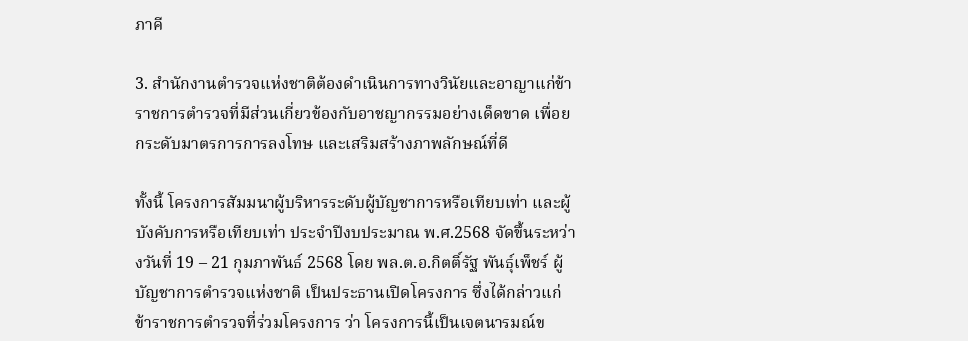ภาคี

3. สำนักงานตำรวจแห่งชาติต้องดำเนินการทางวินัยและอาญาแก่ข้าราชการตำรวจที่มีส่วนเกี่ยวข้องกับอาชญากรรมอย่างเด็ดขาด เพื่อยกระดับมาตรการการลงโทษ และเสริมสร้างภาพลักษณ์ที่ดี

ทั้งนี้ โครงการสัมมนาผู้บริหารระดับผู้บัญชาการหรือเทียบเท่า และผู้บังคับการหรือเทียบเท่า ประจำปีงบประมาณ พ.ศ.2568 จัดขึ้นระหว่างวันที่ 19 – 21 กุมภาพันธ์ 2568 โดย พล.ต.อ.กิตติ์รัฐ พันธุ์เพ็ชร์ ผู้บัญชาการตำรวจแห่งชาติ เป็นประธานเปิดโครงการ ซึ่งได้กล่าวแก่ข้าราชการตำรวจที่ร่วมโครงการ ว่า โครงการนี้เป็นเจตนารมณ์ข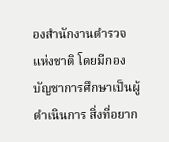องสำนักงานตำรวจแห่งชาติ โดยมีกองบัญชาการศึกษาเป็นผู้ดำเนินการ สิ่งที่อยาก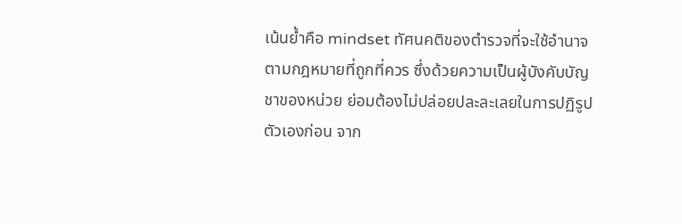เน้นย้ำคือ mindset ทัศนคติของตำรวจที่จะใช้อำนาจตามกฎหมายที่ถูกที่ควร ซึ่งด้วยความเป็นผู้บังคับบัญชาของหน่วย ย่อมต้องไม่ปล่อยปละละเลยในการปฏิรูปตัวเองก่อน จาก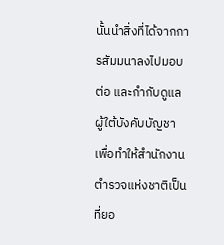นั้นนำสิ่งที่ได้จากการสัมมนาลงไปมอบต่อ และกำกับดูแลผู้ใต้บังคับบัญชา เพื่อทำให้สำนักงานตำรวจแห่งชาติเป็นที่ยอ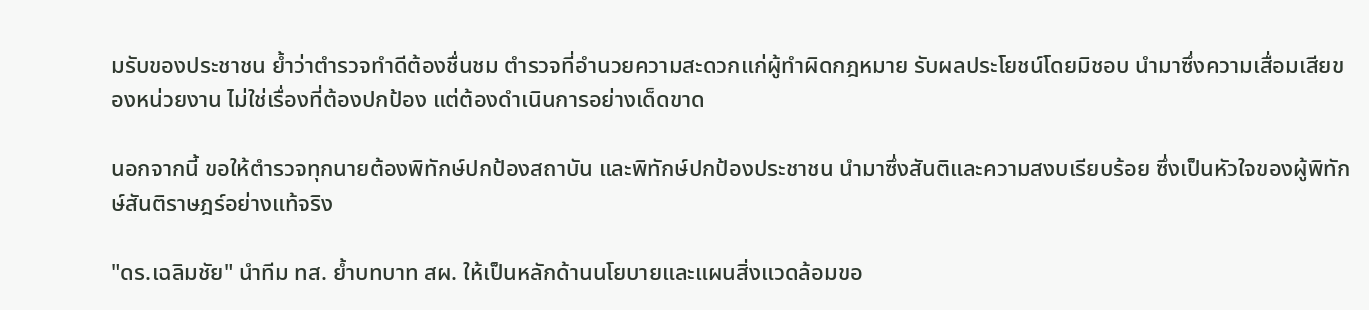มรับของประชาชน ย้ำว่าตำรวจทำดีต้องชื่นชม ตำรวจที่อำนวยความสะดวกแก่ผู้ทำผิดกฎหมาย รับผลประโยชน์โดยมิชอบ นำมาซึ่งความเสื่อมเสียของหน่วยงาน ไม่ใช่เรื่องที่ต้องปกป้อง แต่ต้องดำเนินการอย่างเด็ดขาด

นอกจากนี้ ขอให้ตำรวจทุกนายต้องพิทักษ์ปกป้องสถาบัน และพิทักษ์ปกป้องประชาชน นำมาซึ่งสันติและความสงบเรียบร้อย ซึ่งเป็นหัวใจของผู้พิทักษ์สันติราษฎร์อย่างแท้จริง

"ดร.เฉลิมชัย" นำทีม ทส. ย้ำบทบาท สผ. ให้เป็นหลักด้านนโยบายและแผนสิ่งแวดล้อมขอ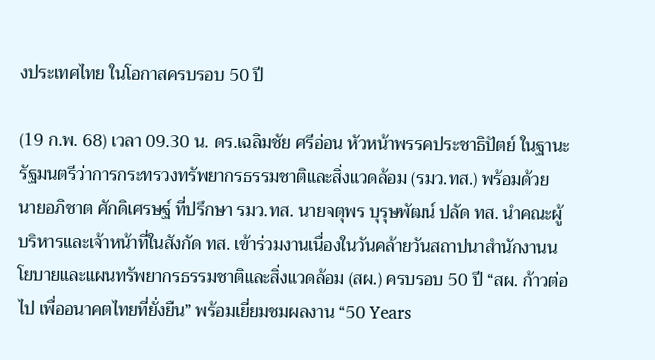งประเทศไทย ในโอกาสครบรอบ 50 ปี

(19 ก.พ. 68) เวลา 09.30 น. ดร.เฉลิมชัย ศรีอ่อน หัวหน้าพรรคประชาธิปัตย์ ในฐานะรัฐมนตรีว่าการกระทรวงทรัพยากรธรรมชาติและสิ่งแวดล้อม (รมว.ทส.) พร้อมด้วย นายอภิชาต ศักดิเศรษฐ์ ที่ปรึกษา รมว.ทส. นายจตุพร บุรุษพัฒน์ ปลัด ทส. นำคณะผู้บริหารและเจ้าหน้าที่ในสังกัด ทส. เข้าร่วมงานเนื่องในวันคล้ายวันสถาปนาสำนักงานนโยบายและแผนทรัพยากรธรรมชาติและสิ่งแวดล้อม (สผ.) ครบรอบ 50 ปี “สผ. ก้าวต่อไป เพื่ออนาคตไทยที่ยั่งยืน” พร้อมเยี่ยมชมผลงาน “50 Years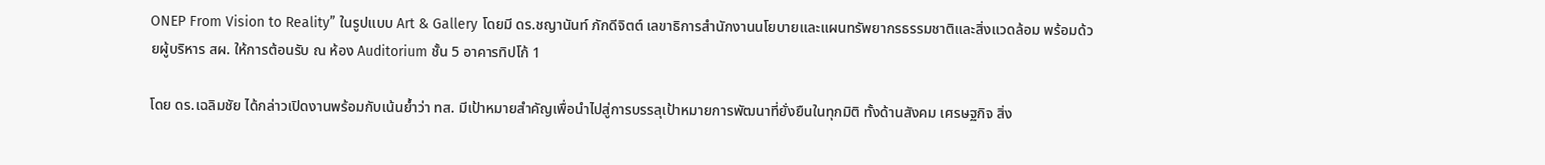ONEP From Vision to Reality” ในรูปแบบ Art & Gallery โดยมี ดร.ชญานันท์ ภักดีจิตต์ เลขาธิการสำนักงานนโยบายและแผนทรัพยากรธรรมชาติและสิ่งแวดล้อม พร้อมด้วยผู้บริหาร สผ. ให้การต้อนรับ ณ ห้อง Auditorium ชั้น 5 อาคารทิปโก้ 1

โดย ดร.เฉลิมชัย ได้กล่าวเปิดงานพร้อมกับเน้นย้ำว่า ทส. มีเป้าหมายสำคัญเพื่อนำไปสู่การบรรลุเป้าหมายการพัฒนาที่ยั่งยืนในทุกมิติ ทั้งด้านสังคม เศรษฐกิจ สิ่ง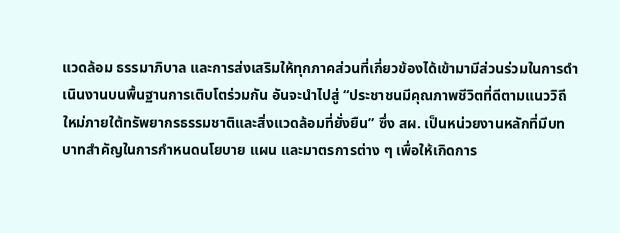แวดล้อม ธรรมาภิบาล และการส่งเสริมให้ทุกภาคส่วนที่เกี่ยวข้องได้เข้ามามีส่วนร่วมในการดำเนินงานบนพื้นฐานการเติบโตร่วมกัน อันจะนำไปสู่ “ประชาชนมีคุณภาพชีวิตที่ดีตามแนววิถีใหม่ภายใต้ทรัพยากรธรรมชาติและสิ่งแวดล้อมที่ยั่งยืน” ซึ่ง สผ. เป็นหน่วยงานหลักที่มีบทบาทสำคัญในการกำหนดนโยบาย แผน และมาตรการต่าง ๆ เพื่อให้เกิดการ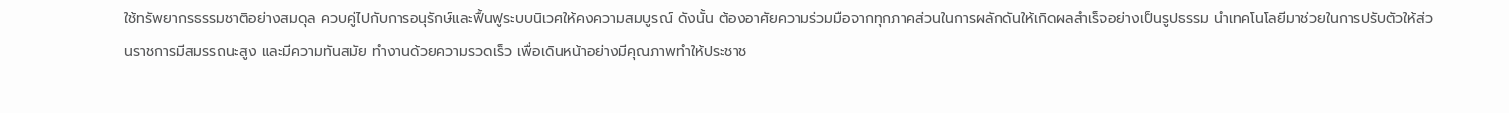ใช้ทรัพยากรธรรมชาติอย่างสมดุล ควบคู่ไปกับการอนุรักษ์และฟื้นฟูระบบนิเวศให้คงความสมบูรณ์ ดังนั้น ต้องอาศัยความร่วมมือจากทุกภาคส่วนในการผลักดันให้เกิดผลสำเร็จอย่างเป็นรูปธรรม นำเทคโนโลยีมาช่วยในการปรับตัวให้ส่วนราชการมีสมรรถนะสูง และมีความทันสมัย ทำงานด้วยความรวดเร็ว เพื่อเดินหน้าอย่างมีคุณภาพทำให้ประชาช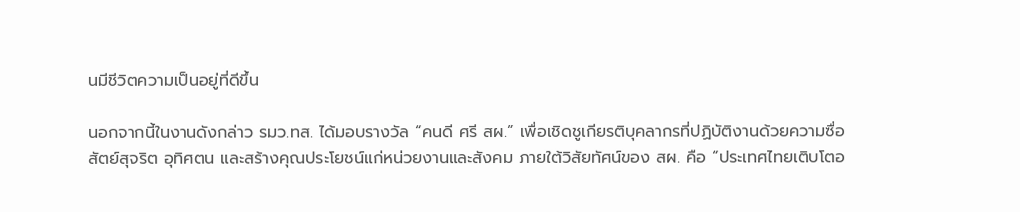นมีชีวิตความเป็นอยู่ที่ดีขึ้น

นอกจากนี้ในงานดังกล่าว รมว.ทส. ได้มอบรางวัล “คนดี ศรี สผ.” เพื่อเชิดชูเกียรติบุคลากรที่ปฏิบัติงานด้วยความซื่อสัตย์สุจริต อุทิศตน และสร้างคุณประโยชน์แก่หน่วยงานและสังคม ภายใต้วิสัยทัศน์ของ สผ. คือ “ประเทศไทยเติบโตอ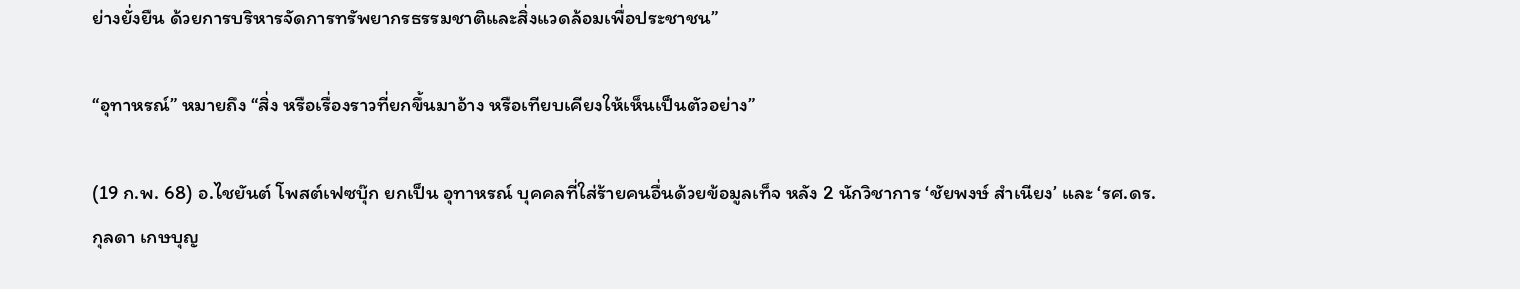ย่างยั่งยืน ด้วยการบริหารจัดการทรัพยากรธรรมชาติและสิ่งแวดล้อมเพื่อประชาชน”

“อุทาหรณ์” หมายถึง “สิ่ง หรือเรื่องราวที่ยกขึ้นมาอ้าง หรือเทียบเคียงให้เห็นเป็นตัวอย่าง”

(19 ก.พ. 68) อ.ไชยันต์ โพสต์เฟซบุ๊ก ยกเป็น อุทาหรณ์ บุคคลที่ใส่ร้ายคนอื่นด้วยข้อมูลเท็จ หลัง 2 นักวิชาการ ‘ชัยพงษ์ สำเนียง’ และ ‘รศ.ดร.กุลดา เกษบุญ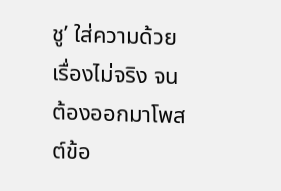ชู’ ใส่ความด้วยเรื่องไม่จริง จนต้องออกมาโพสต์ข้อ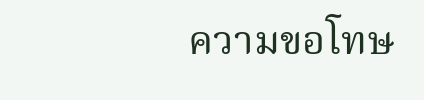ความขอโทษ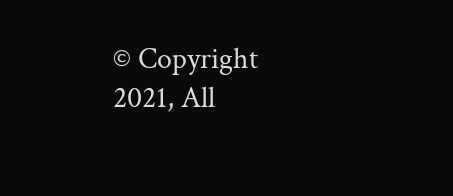© Copyright 2021, All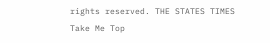rights reserved. THE STATES TIMES
Take Me Top